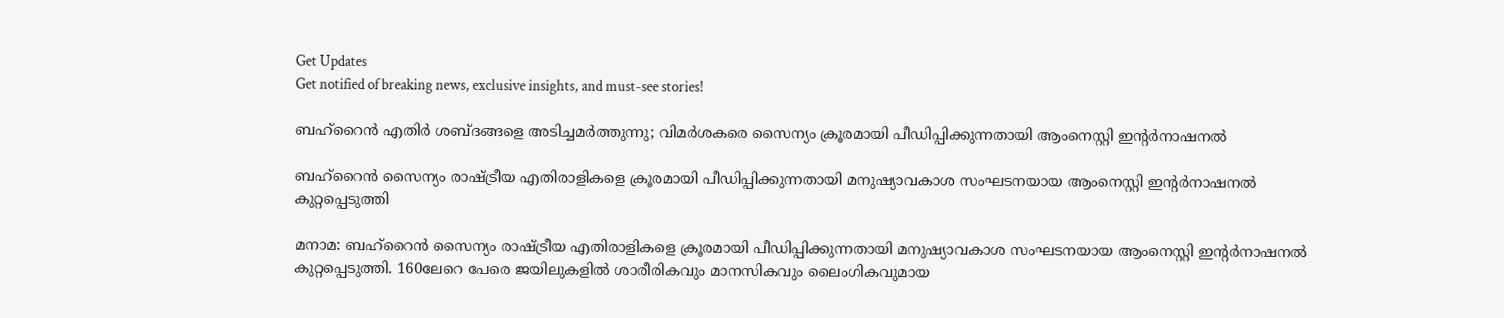Get Updates
Get notified of breaking news, exclusive insights, and must-see stories!

ബഹ്‌റൈന്‍ എതിര്‍ ശബ്ദങ്ങളെ അടിച്ചമര്‍ത്തുന്നു; വിമര്‍ശകരെ സൈന്യം ക്രൂരമായി പീഡിപ്പിക്കുന്നതായി ആംനെസ്റ്റി ഇന്റര്‍നാഷനല്‍

ബഹ്‌റൈന്‍ സൈന്യം രാഷ്ട്രീയ എതിരാളികളെ ക്രൂരമായി പീഡിപ്പിക്കുന്നതായി മനുഷ്യാവകാശ സംഘടനയായ ആംനെസ്റ്റി ഇന്റര്‍നാഷനല്‍ കുറ്റപ്പെടുത്തി

മനാമ: ബഹ്‌റൈന്‍ സൈന്യം രാഷ്ട്രീയ എതിരാളികളെ ക്രൂരമായി പീഡിപ്പിക്കുന്നതായി മനുഷ്യാവകാശ സംഘടനയായ ആംനെസ്റ്റി ഇന്റര്‍നാഷനല്‍ കുറ്റപ്പെടുത്തി. 160ലേറെ പേരെ ജയിലുകളില്‍ ശാരീരികവും മാനസികവും ലൈംഗികവുമായ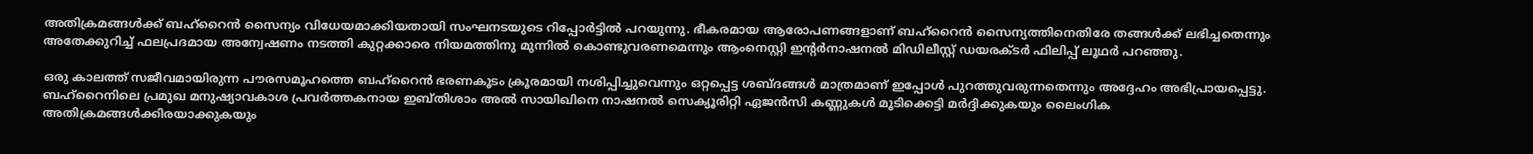അതിക്രമങ്ങള്‍ക്ക് ബഹ്‌റൈന്‍ സൈന്യം വിധേയമാക്കിയതായി സംഘനടയുടെ റിപ്പോര്‍ട്ടില്‍ പറയുന്നു. ഭീകരമായ ആരോപണങ്ങളാണ് ബഹ്‌റൈന്‍ സൈന്യത്തിനെതിരേ തങ്ങള്‍ക്ക് ലഭിച്ചതെന്നും അതേക്കുറിച്ച് ഫലപ്രദമായ അന്വേഷണം നടത്തി കുറ്റക്കാരെ നിയമത്തിനു മുന്നില്‍ കൊണ്ടുവരണമെന്നും ആംനെസ്റ്റി ഇന്റര്‍നാഷനല്‍ മിഡിലീസ്റ്റ് ഡയരക്ടര്‍ ഫിലിപ്പ് ലൂഥര്‍ പറഞ്ഞു.

ഒരു കാലത്ത് സജീവമായിരുന്ന പൗരസമൂഹത്തെ ബഹ്‌റൈന്‍ ഭരണകൂടം ക്രൂരമായി നശിപ്പിച്ചുവെന്നും ഒറ്റപ്പെട്ട ശബ്ദങ്ങള്‍ മാത്രമാണ് ഇപ്പോള്‍ പുറത്തുവരുന്നതെന്നും അദ്ദേഹം അഭിപ്രായപ്പെട്ടു. ബഹ്‌റൈനിലെ പ്രമുഖ മനുഷ്യാവകാശ പ്രവര്‍ത്തകനായ ഇബ്തിശാം അല്‍ സായിഖിനെ നാഷനല്‍ സെക്യൂരിറ്റി ഏജന്‍സി കണ്ണുകള്‍ മൂടിക്കെട്ടി മര്‍ദ്ദിക്കുകയും ലൈംഗിക അതിക്രമങ്ങള്‍ക്കിരയാക്കുകയും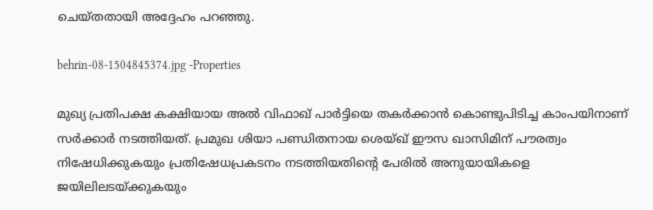ചെയ്തതായി അദ്ദേഹം പറഞ്ഞു.

behrin-08-1504845374.jpg -Properties

മുഖ്യ പ്രതിപക്ഷ കക്ഷിയായ അല്‍ വിഫാഖ് പാര്‍ട്ടിയെ തകര്‍ക്കാന്‍ കൊണ്ടുപിടിച്ച കാംപയിനാണ് സര്‍ക്കാര്‍ നടത്തിയത്. പ്രമുഖ ശിയാ പണ്ഡിതനായ ശെയ്ഖ് ഈസ ഖാസിമിന് പൗരത്വം നിഷേധിക്കുകയും പ്രതിഷേധപ്രകടനം നടത്തിയതിന്റെ പേരില്‍ അനുയായികളെ ജയിലിലടയ്ക്കുകയും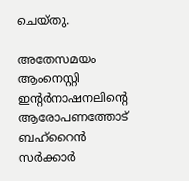ചെയ്തു.

അതേസമയം ആംനെസ്റ്റി ഇന്റര്‍നാഷനലിന്റെ ആരോപണത്തോട് ബഹ്‌റൈന്‍ സര്‍ക്കാര്‍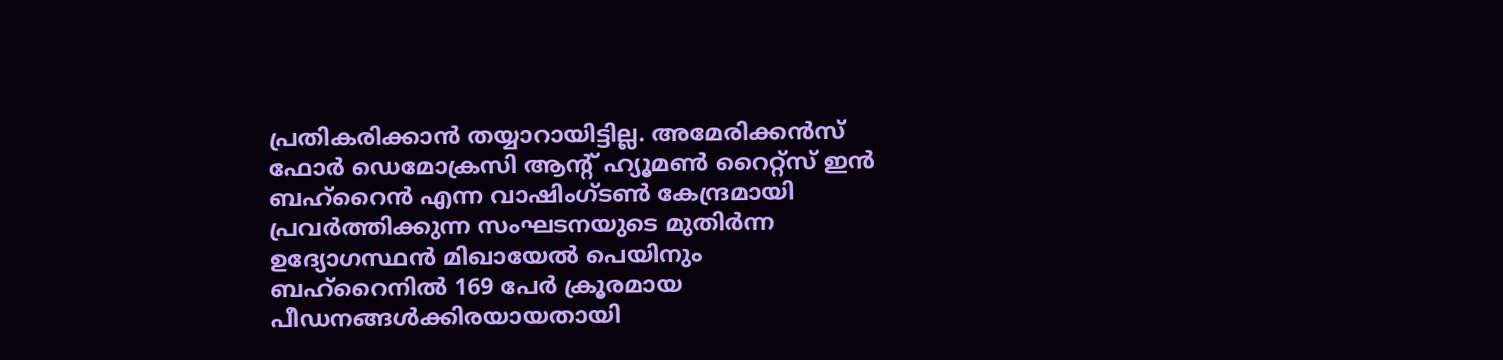പ്രതികരിക്കാന്‍ തയ്യാറായിട്ടില്ല. അമേരിക്കന്‍സ് ഫോര്‍ ഡെമോക്രസി ആന്റ് ഹ്യൂമണ്‍ റൈറ്റ്‌സ് ഇന്‍ ബഹ്‌റൈന്‍ എന്ന വാഷിംഗ്ടണ്‍ കേന്ദ്രമായി പ്രവര്‍ത്തിക്കുന്ന സംഘടനയുടെ മുതിര്‍ന്ന ഉദ്യോഗസ്ഥന്‍ മിഖായേല്‍ പെയിനും ബഹ്‌റൈനില്‍ 169 പേര്‍ ക്രൂരമായ പീഡനങ്ങള്‍ക്കിരയായതായി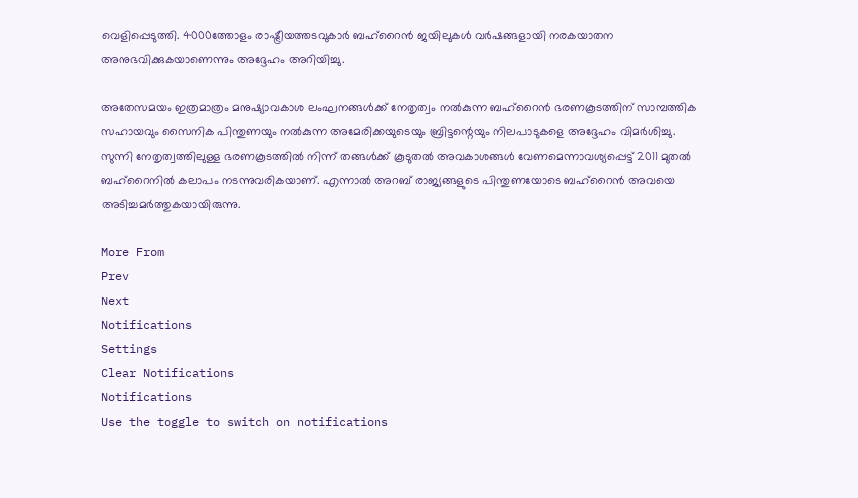വെളിപ്പെടുത്തി. 4000ത്തോളം രാഷ്ട്രീയത്തടവുകാര്‍ ബഹ്‌റൈന്‍ ജയിലുകള്‍ വര്‍ഷങ്ങളായി നരകയാതന അനുഭവിക്കുകയാണെന്നും അദ്ദേഹം അറിയിച്ചു.

അതേസമയം ഇത്രമാത്രം മനുഷ്യാവകാശ ലംഘനങ്ങള്‍ക്ക് നേതൃത്വം നല്‍കുന്ന ബഹ്‌റൈന്‍ ഭരണകൂടത്തിന് സാമ്പത്തിക സഹായവും സൈനിക പിന്തുണയും നല്‍കുന്ന അമേരിക്കയുടെയും ബ്രിട്ടന്റെയും നിലപാടുകളെ അദ്ദേഹം വിമര്‍ശിച്ചു. സുന്നി നേതൃത്വത്തിലുള്ള ഭരണകൂടത്തില്‍ നിന്ന് തങ്ങള്‍ക്ക് കൂടുതല്‍ അവകാശങ്ങള്‍ വേണമെന്നാവശ്യപ്പെട്ട് 2011 മുതല്‍ ബഹ്‌റൈനില്‍ കലാപം നടന്നുവരികയാണ്. എന്നാല്‍ അറബ് രാജ്യങ്ങളുടെ പിന്തുണയോടെ ബഹ്‌റൈന്‍ അവയെ അടിച്ചമര്‍ത്തുകയായിരുന്നു.

More From
Prev
Next
Notifications
Settings
Clear Notifications
Notifications
Use the toggle to switch on notifications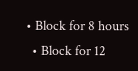• Block for 8 hours
  • Block for 12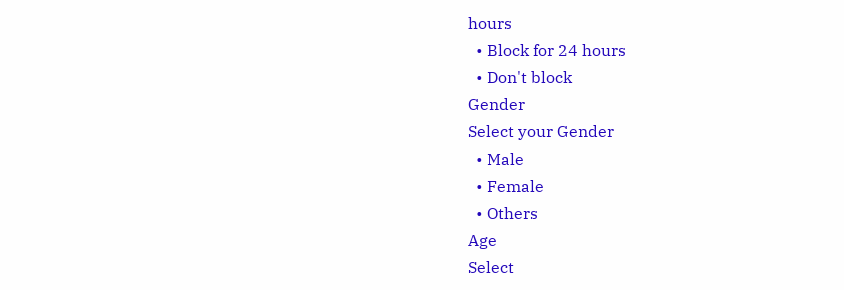hours
  • Block for 24 hours
  • Don't block
Gender
Select your Gender
  • Male
  • Female
  • Others
Age
Select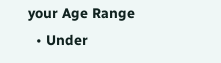your Age Range
  • Under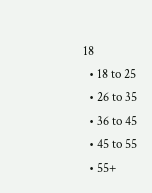18
  • 18 to 25
  • 26 to 35
  • 36 to 45
  • 45 to 55
  • 55+